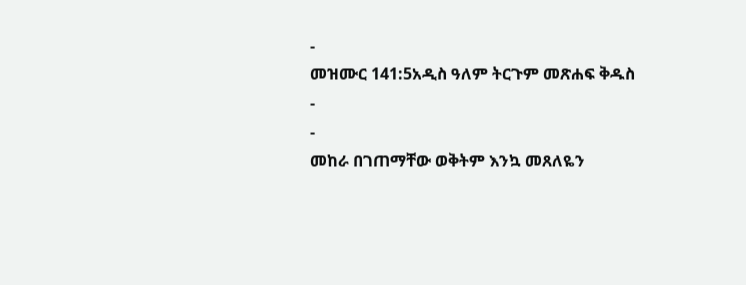-
መዝሙር 141:5አዲስ ዓለም ትርጉም መጽሐፍ ቅዱስ
-
-
መከራ በገጠማቸው ወቅትም እንኳ መጸለዬን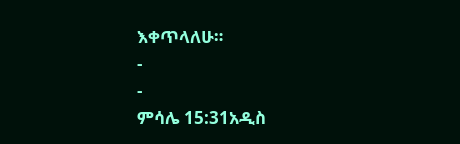እቀጥላለሁ።
-
-
ምሳሌ 15:31አዲስ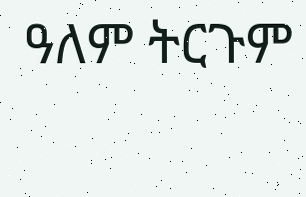ዓለም ትርጉም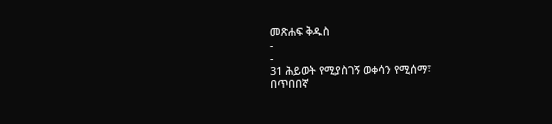መጽሐፍ ቅዱስ
-
-
31 ሕይወት የሚያስገኝ ወቀሳን የሚሰማ፣
በጥበበኛ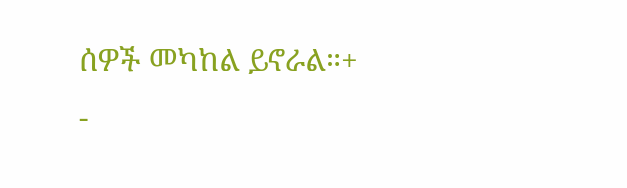ሰዎች መካከል ይኖራል።+
-